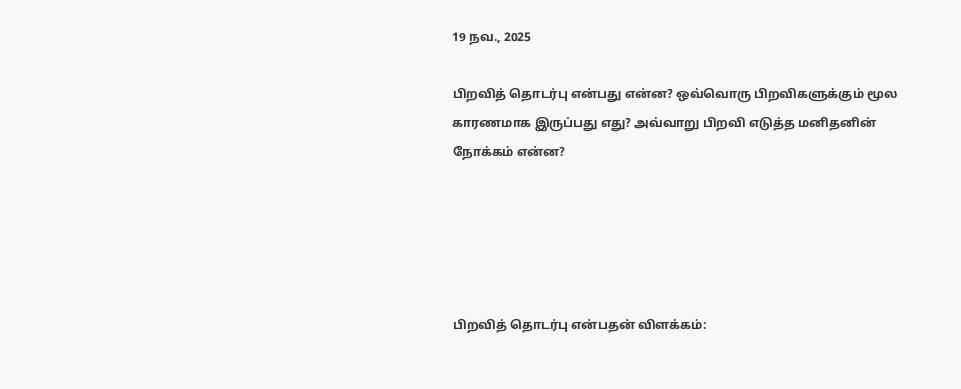19 நவ., 2025

பிறவித் தொடர்பு என்பது என்ன? ஒவ்வொரு பிறவிகளுக்கும் மூல காரணமாக இருப்பது எது? அவ்வாறு பிறவி எடுத்த மனிதனின் நோக்கம் என்ன?





பிறவித் தொடர்பு என்பதன் விளக்கம்: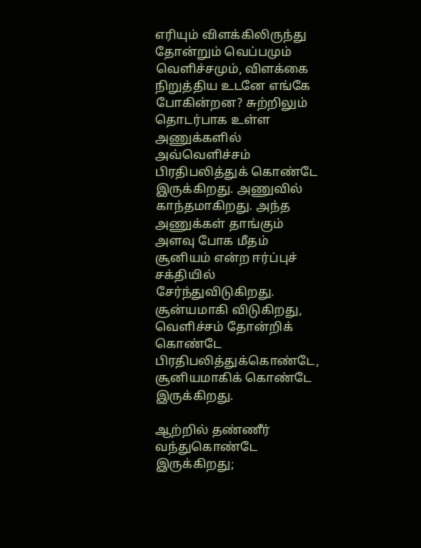எரியும் விளக்கிலிருந்து தோன்றும் வெப்பமும் வெளிச்சமும், விளக்கை நிறுத்திய உடனே எங்கே போகின்றன? சுற்றிலும் தொடர்பாக உள்ள அணுக்களில் அவ்வெளிச்சம் பிரதிபலித்துக் கொண்டே இருக்கிறது. அணுவில் காந்தமாகிறது. அந்த அணுக்கள் தாங்கும் அளவு போக மீதம் சூனியம் என்ற ஈர்ப்புச் சக்தியில் சேர்ந்துவிடுகிறது. சூன்யமாகி விடுகிறது, வெளிச்சம் தோன்றிக் கொண்டே பிரதிபலித்துக்கொண்டே, சூனியமாகிக் கொண்டே இருக்கிறது.

ஆற்றில் தண்ணீர் வந்துகொண்டே இருக்கிறது;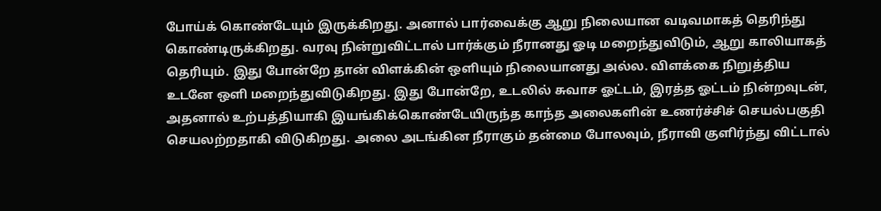போய்க் கொண்டேயும் இருக்கிறது. அனால் பார்வைக்கு ஆறு நிலையான வடிவமாகத் தெரிந்து கொண்டிருக்கிறது. வரவு நின்றுவிட்டால் பார்க்கும் நீரானது ஓடி மறைந்துவிடும், ஆறு காலியாகத் தெரியும். இது போன்றே தான் விளக்கின் ஒளியும் நிலையானது அல்ல. விளக்கை நிறுத்திய உடனே ஒளி மறைந்துவிடுகிறது. இது போன்றே, உடலில் சுவாச ஓட்டம், இரத்த ஓட்டம் நின்றவுடன், அதனால் உற்பத்தியாகி இயங்கிக்கொண்டேயிருந்த காந்த அலைகளின் உணர்ச்சிச் செயல்பகுதி செயலற்றதாகி விடுகிறது. அலை அடங்கின நீராகும் தன்மை போலவும், நீராவி குளிர்ந்து விட்டால்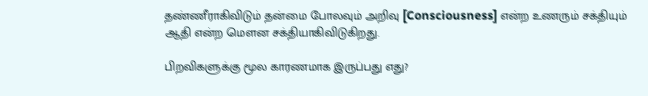தண்ணீராகிவிடும் தன்மை போலவும் அறிவு [Consciousness] என்ற உணரும் சக்தியும் ஆதி என்ற மௌன சக்தியாகிவிடுகிறது.

பிறவிகளுக்கு மூல காரணமாக இருப்பது எது?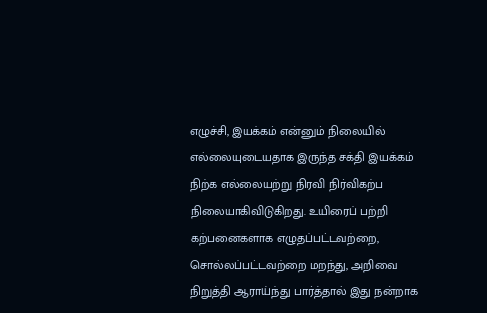எழுச்சி, இயக்கம் என்னும் நிலையில் எல்லையுடையதாக இருந்த சக்தி இயக்கம் நிற்க எல்லையற்று நிரவி நிர்விகற்ப நிலையாகிவிடுகிறது. உயிரைப் பற்றி கற்பனைகளாக எழுதப்பட்டவற்றை, சொல்லப்பட்டவற்றை மறந்து, அறிவை நிறுத்தி ஆராய்ந்து பார்த்தால் இது நன்றாக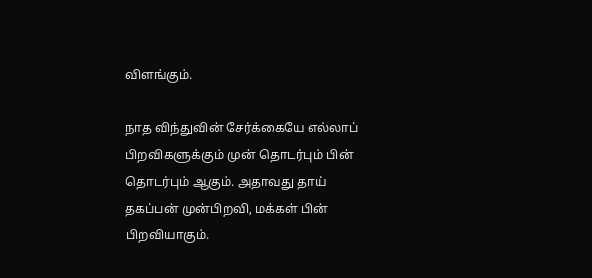விளங்கும்.

நாத விந்துவின் சேர்க்கையே எல்லாப் பிறவிகளுக்கும் முன் தொடர்பும் பின் தொடர்பும் ஆகும். அதாவது தாய் தகப்பன் முன்பிறவி, மக்கள் பின் பிறவியாகும்.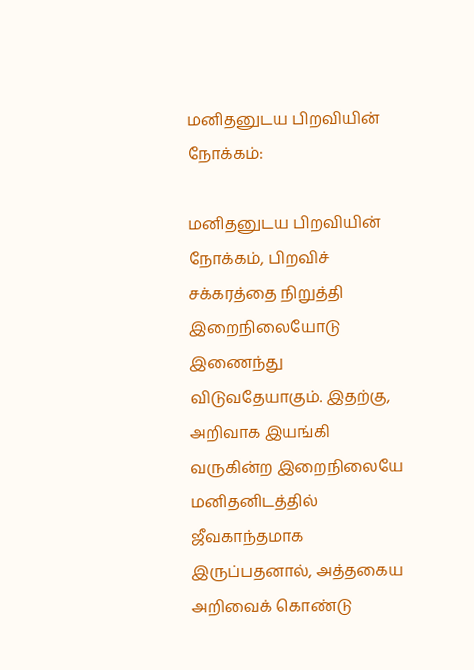மனிதனுடய பிறவியின் நோக்கம்:

மனிதனுடய பிறவியின் நோக்கம், பிறவிச் சக்கரத்தை நிறுத்தி இறைநிலையோடு இணைந்து விடுவதேயாகும். இதற்கு, அறிவாக இயங்கி வருகின்ற இறைநிலையே மனிதனிடத்தில் ஜீவகாந்தமாக இருப்பதனால், அத்தகைய அறிவைக் கொண்டு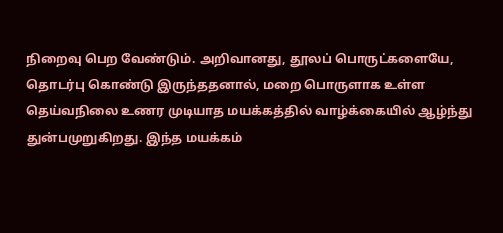நிறைவு பெற வேண்டும். அறிவானது, தூலப் பொருட்களையே, தொடர்பு கொண்டு இருந்ததனால், மறை பொருளாக உள்ள தெய்வநிலை உணர முடியாத மயக்கத்தில் வாழ்க்கையில் ஆழ்ந்து துன்பமுறுகிறது. இந்த மயக்கம்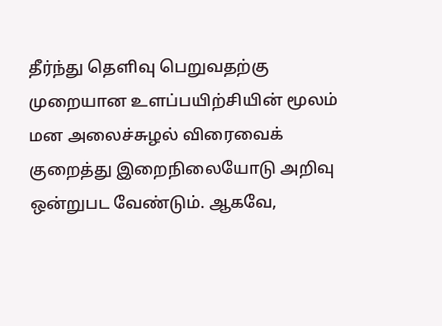தீர்ந்து தெளிவு பெறுவதற்கு முறையான உளப்பயிற்சியின் மூலம் மன அலைச்சுழல் விரைவைக் குறைத்து இறைநிலையோடு அறிவு ஒன்றுபட வேண்டும். ஆகவே,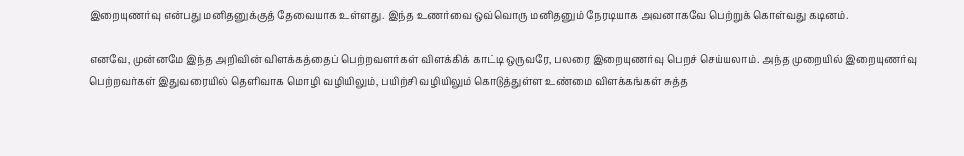இறையுணர்வு என்பது மனிதனுக்குத் தேவையாக உள்ளது. இந்த உணர்வை ஒவ்வொரு மனிதனும் நேரடியாக அவனாகவே பெற்றுக் கொள்வது கடினம்.

எனவே, முன்னமே இந்த அறிவின் விளக்கத்தைப் பெற்றவளர்கள் விளக்கிக் காட்டி ஒருவரே, பலரை இறையுணர்வு பெறச் செய்யலாம். அந்த முறையில் இறையுணர்வு பெற்றவர்கள் இதுவரையில் தெளிவாக மொழி வழியிலும், பயிற்சி வழியிலும் கொடுத்துள்ள உண்மை விளக்கங்கள் சுத்த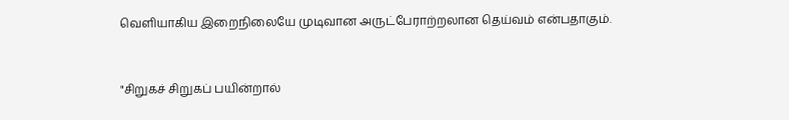வெளியாகிய இறைநிலையே முடிவான அருட்பேராற்றலான தெய்வம் என்பதாகும்.


"சிறுகச் சிறுகப் பயின்றால்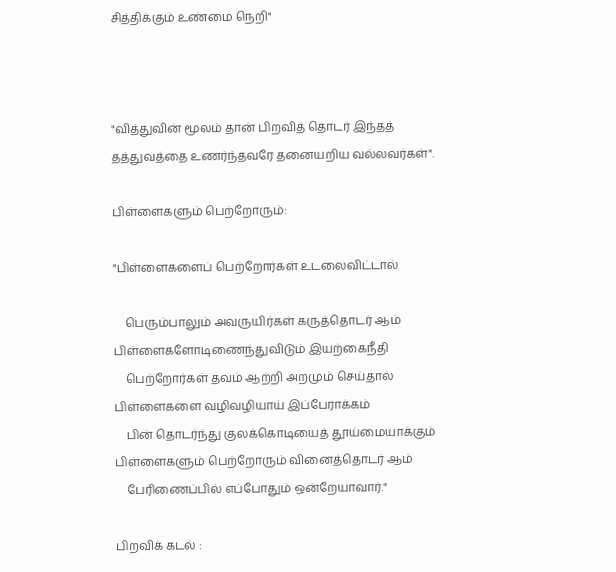சித்திக்கும் உண்மை நெறி"



"வித்துவின் மூலம் தான் பிறவித் தொடர் இந்தத்
தத்துவத்தை உணர்ந்தவரே தனையறிய வல்லவர்கள்".

பிள்ளைகளும் பெற்றோரும்:

"பிள்ளைகளைப் பெற்றோர்கள் உடலைவிட்டால்

    பெரும்பாலும் அவருயிர்கள் கருத்தொடர் ஆம்
பிள்ளைகளோடிணைந்துவிடும் இயற்கைநீதி
    பெற்றோர்கள் தவம் ஆற்றி அறமும் செய்தால்
பிள்ளைகளை வழிவழியாய் இப்பேராக்கம்
    பின் தொடர்ந்து குலக்கொடியைத் தூய்மையாக்கும்
பிள்ளைகளும் பெற்றோரும் வினைத்தொடர் ஆம்
    பேரிணைப்பில் எப்போதும் ஒன்றேயாவார்."

பிறவிக் கடல் :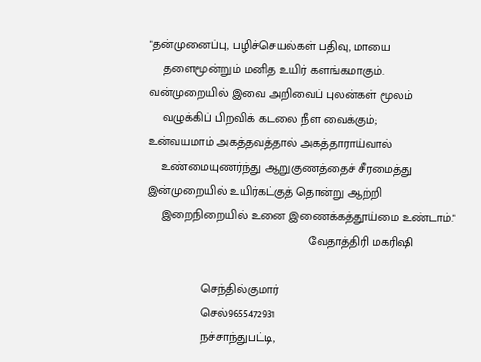"தன்முனைப்பு, பழிச்செயல்கள் பதிவு, மாயை
    தளைமூன்றும் மனித உயிர் களங்கமாகும்.
வன்முறையில் இவை அறிவைப் புலன்கள் மூலம்
    வழுக்கிப் பிறவிக் கடலை நீள வைக்கும்;
உன்வயமாம் அகத்தவத்தால் அகத்தாராய்வால்
    உண்மையுணர்ந்து ஆறுகுணத்தைச் சீரமைத்து
இன்முறையில் உயிர்கட்குத் தொன்று ஆற்றி
    இறைநிறையில் உனை இணைக்கத்தூய்மை உண்டாம்."
                                                வேதாத்திரி மகரிஷி

                செந்தில்குமார்
                செல்9655472931
                நச்சாந்துபட்டி,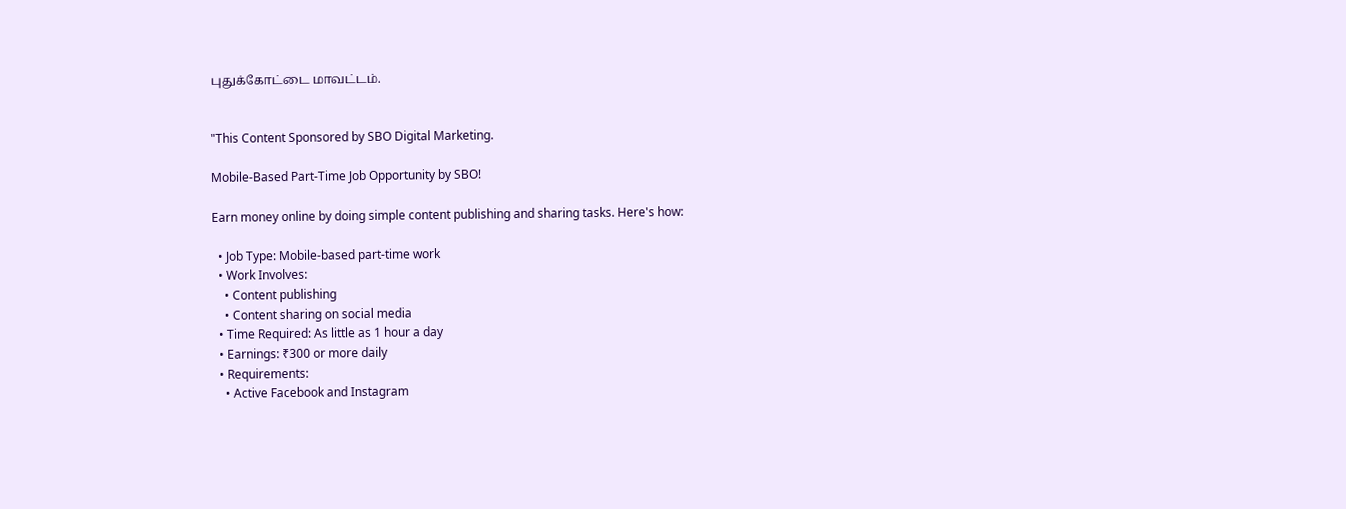புதுக்கோட்டை மாவட்டம்.


"This Content Sponsored by SBO Digital Marketing.

Mobile-Based Part-Time Job Opportunity by SBO!

Earn money online by doing simple content publishing and sharing tasks. Here's how:

  • Job Type: Mobile-based part-time work
  • Work Involves:
    • Content publishing
    • Content sharing on social media
  • Time Required: As little as 1 hour a day
  • Earnings: ₹300 or more daily
  • Requirements:
    • Active Facebook and Instagram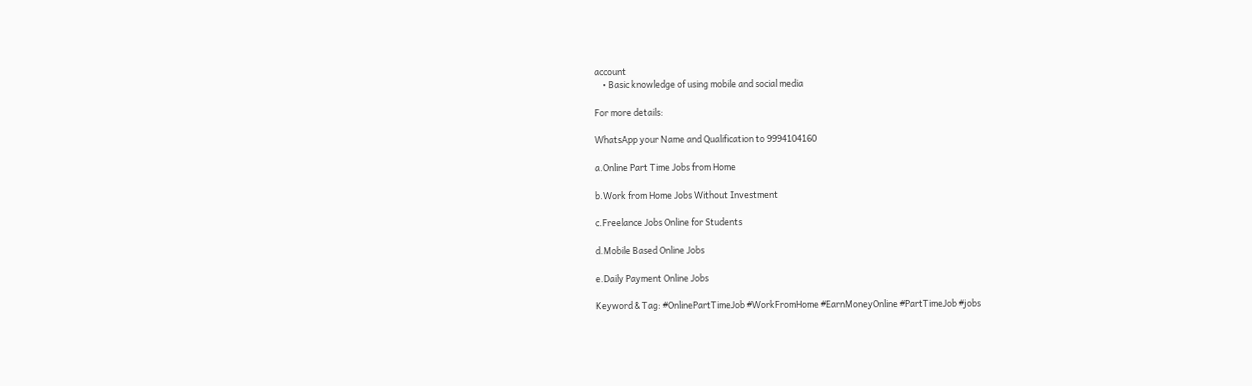account
    • Basic knowledge of using mobile and social media

For more details:

WhatsApp your Name and Qualification to 9994104160

a.Online Part Time Jobs from Home

b.Work from Home Jobs Without Investment

c.Freelance Jobs Online for Students

d.Mobile Based Online Jobs

e.Daily Payment Online Jobs

Keyword & Tag: #OnlinePartTimeJob #WorkFromHome #EarnMoneyOnline #PartTimeJob #jobs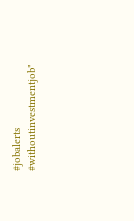#jobalerts #withoutinvestmentjob"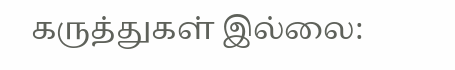கருத்துகள் இல்லை: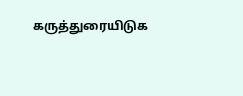கருத்துரையிடுக